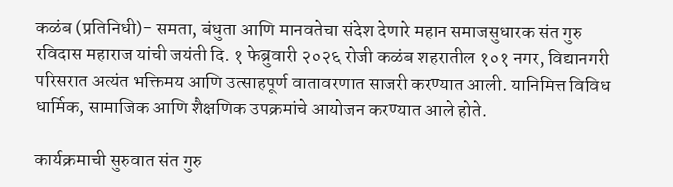कळंब (प्रतिनिधी)- समता, बंधुता आणि मानवतेचा संदेश देणारे महान समाजसुधारक संत गुरु रविदास महाराज यांची जयंती दि. १ फेब्रुवारी २०२६ रोजी कळंब शहरातील १०१ नगर, विद्यानगरी परिसरात अत्यंत भक्तिमय आणि उत्साहपूर्ण वातावरणात साजरी करण्यात आली. यानिमित्त विविध धार्मिक, सामाजिक आणि शैक्षणिक उपक्रमांचे आयोजन करण्यात आले होते.

कार्यक्रमाची सुरुवात संत गुरु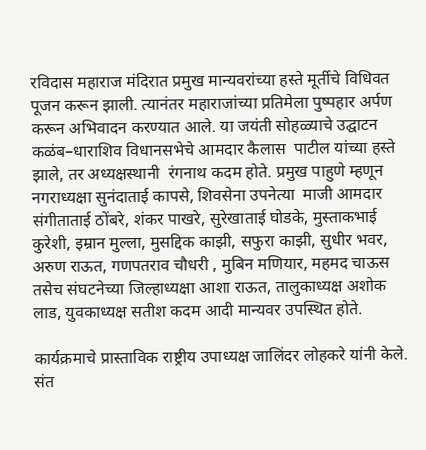रविदास महाराज मंदिरात प्रमुख मान्यवरांच्या हस्ते मूर्तीचे विधिवत पूजन करून झाली. त्यानंतर महाराजांच्या प्रतिमेला पुष्पहार अर्पण करून अभिवादन करण्यात आले. या जयंती सोहळ्याचे उद्घाटन कळंब–धाराशिव विधानसभेचे आमदार कैलास  पाटील यांच्या हस्ते झाले, तर अध्यक्षस्थानी  रंगनाथ कदम होते. प्रमुख पाहुणे म्हणून नगराध्यक्षा सुनंदाताई कापसे, शिवसेना उपनेत्या  माजी आमदार संगीताताई ठोंबरे, शंकर पाखरे, सुरेखाताई घोडके, मुस्ताकभाई कुरेशी, इम्रान मुल्ला, मुसद्दिक काझी, सफुरा काझी, सुधीर भवर, अरुण राऊत, गणपतराव चौधरी , मुबिन मणियार, महमद चाऊस तसेच संघटनेच्या जिल्हाध्यक्षा आशा राऊत, तालुकाध्यक्ष अशोक लाड, युवकाध्यक्ष सतीश कदम आदी मान्यवर उपस्थित होते.

कार्यक्रमाचे प्रास्ताविक राष्ट्रीय उपाध्यक्ष जालिंदर लोहकरे यांनी केले. संत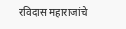रविदास महाराजांचे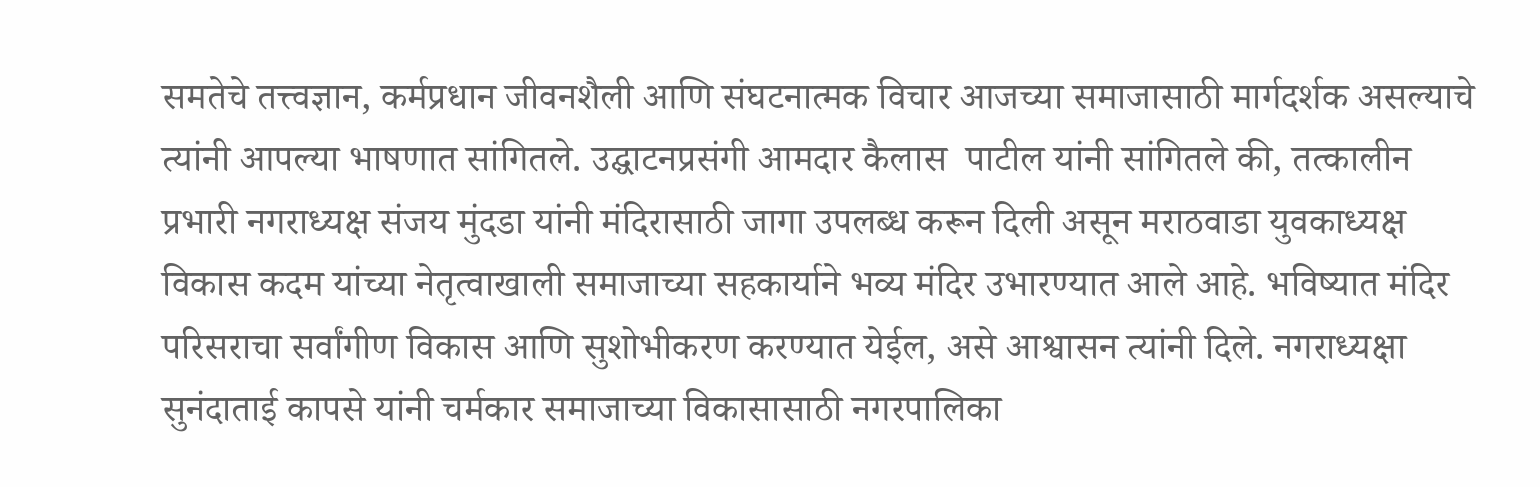समतेचे तत्त्वज्ञान, कर्मप्रधान जीवनशैली आणि संघटनात्मक विचार आजच्या समाजासाठी मार्गदर्शक असल्याचे त्यांनी आपल्या भाषणात सांगितले. उद्घाटनप्रसंगी आमदार कैलास  पाटील यांनी सांगितले की, तत्कालीन प्रभारी नगराध्यक्ष संजय मुंदडा यांनी मंदिरासाठी जागा उपलब्ध करून दिली असून मराठवाडा युवकाध्यक्ष विकास कदम यांच्या नेतृत्वाखाली समाजाच्या सहकार्याने भव्य मंदिर उभारण्यात आले आहे. भविष्यात मंदिर परिसराचा सर्वांगीण विकास आणि सुशोभीकरण करण्यात येईल, असे आश्वासन त्यांनी दिले. नगराध्यक्षा सुनंदाताई कापसे यांनी चर्मकार समाजाच्या विकासासाठी नगरपालिका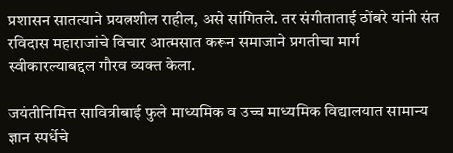प्रशासन सातत्याने प्रयत्नशील राहील, असे सांगितले. तर संगीताताई ठोंबरे यांनी संत रविदास महाराजांचे विचार आत्मसात करून समाजाने प्रगतीचा मार्ग स्वीकारल्याबद्दल गौरव व्यक्त केला.

जयंतीनिमित्त सावित्रीबाई फुले माध्यमिक व उच्च माध्यमिक विद्यालयात सामान्य ज्ञान स्पर्धेचे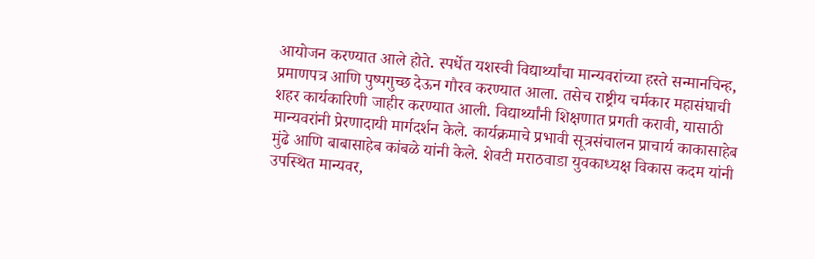आयोजन करण्यात आले होते. स्पर्धेत यशस्वी विद्यार्थ्यांचा मान्यवरांच्या हस्ते सन्मानचिन्ह, प्रमाणपत्र आणि पुष्पगुच्छ देऊन गौरव करण्यात आला. तसेच राष्ट्रीय चर्मकार महासंघाची शहर कार्यकारिणी जाहीर करण्यात आली. विद्यार्थ्यांनी शिक्षणात प्रगती करावी, यासाठी मान्यवरांनी प्रेरणादायी मार्गदर्शन केले. कार्यक्रमाचे प्रभावी सूत्रसंचालन प्राचार्य काकासाहेब मुंढे आणि बाबासाहेब कांबळे यांनी केले. शेवटी मराठवाडा युवकाध्यक्ष विकास कदम यांनी उपस्थित मान्यवर,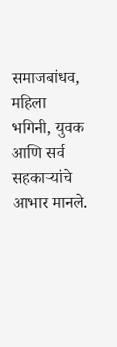समाजबांधव, महिला भगिनी, युवक आणि सर्व सहकाऱ्यांचे आभार मानले.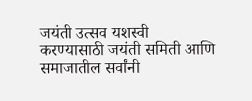जयंती उत्सव यशस्वी करण्यासाठी जयंती समिती आणि समाजातील सर्वांनी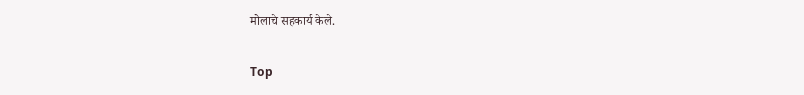मोलाचे सहकार्य केले.


Top